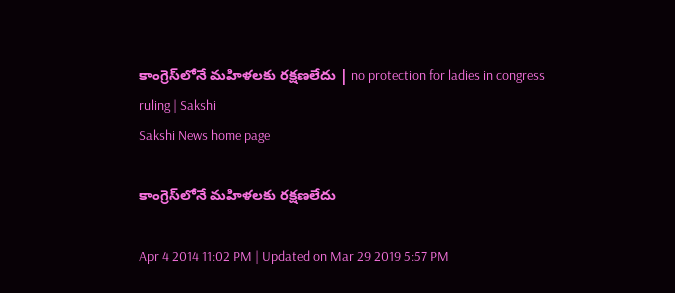కాంగ్రెస్‌లోనే మహిళలకు రక్షణలేదు | no protection for ladies in congress ruling | Sakshi
Sakshi News home page

కాంగ్రెస్‌లోనే మహిళలకు రక్షణలేదు

Apr 4 2014 11:02 PM | Updated on Mar 29 2019 5:57 PM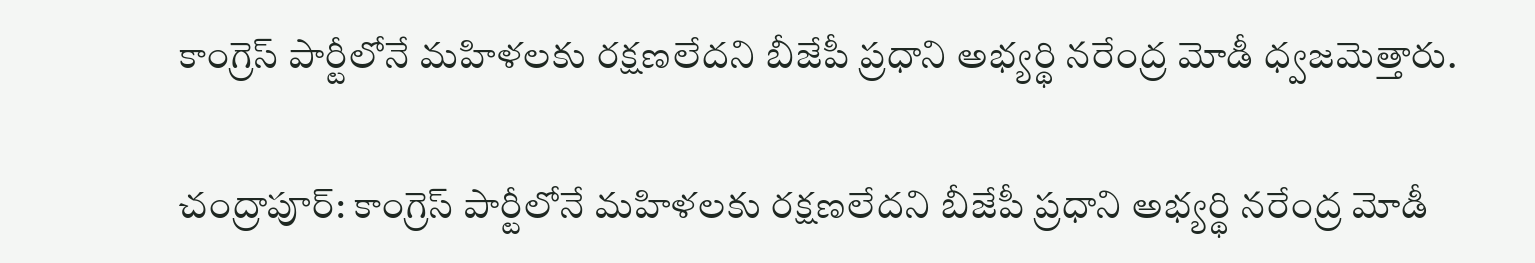కాంగ్రెస్ పార్టీలోనే మహిళలకు రక్షణలేదని బీజేపీ ప్రధాని అభ్యర్థి నరేంద్ర మోడీ ధ్వజమెత్తారు.

చంద్రాపూర్: కాంగ్రెస్ పార్టీలోనే మహిళలకు రక్షణలేదని బీజేపీ ప్రధాని అభ్యర్థి నరేంద్ర మోడీ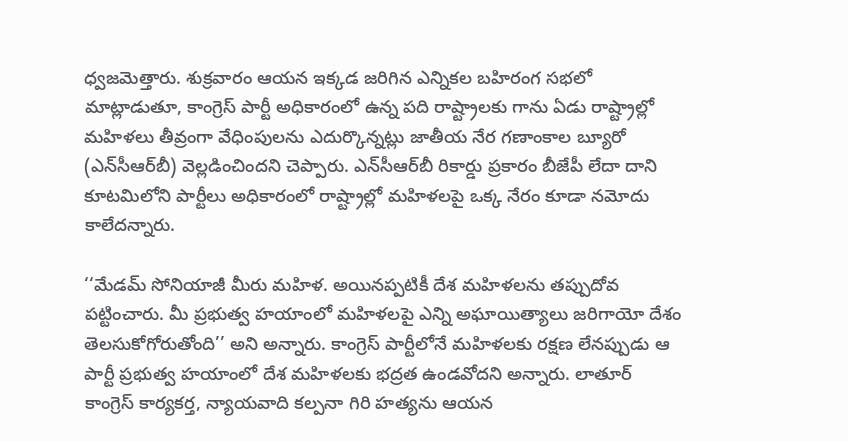ధ్వజమెత్తారు. శుక్రవారం ఆయన ఇక్కడ జరిగిన ఎన్నికల బహిరంగ సభలో మాట్లాడుతూ, కాంగ్రెస్ పార్టీ అధికారంలో ఉన్న పది రాష్ట్రాలకు గాను ఏడు రాష్ట్రాల్లో మహిళలు తీవ్రంగా వేధింపులను ఎదుర్కొన్నట్లు జాతీయ నేర గణాంకాల బ్యూరో (ఎన్‌సీఆర్‌బీ) వెల్లడించిందని చెప్పారు. ఎన్‌సీఆర్‌బీ రికార్డు ప్రకారం బీజేపీ లేదా దాని కూటమిలోని పార్టీలు అధికారంలో రాష్ట్రాల్లో మహిళలపై ఒక్క నేరం కూడా నమోదు కాలేదన్నారు.

‘‘మేడమ్ సోనియాజీ మీరు మహిళ. అయినప్పటికీ దేశ మహిళలను తప్పుదోవ పట్టించారు. మీ ప్రభుత్వ హయాంలో మహిళలపై ఎన్ని అఘాయిత్యాలు జరిగాయో దేశం తెలసుకోగోరుతోంది’’ అని అన్నారు. కాంగ్రెస్ పార్టీలోనే మహిళలకు రక్షణ లేనప్పుడు ఆ పార్టీ ప్రభుత్వ హయాంలో దేశ మహిళలకు భద్రత ఉండవోదని అన్నారు. లాతూర్ కాంగ్రెస్ కార్యకర్త, న్యాయవాది కల్పనా గిరి హత్యను ఆయన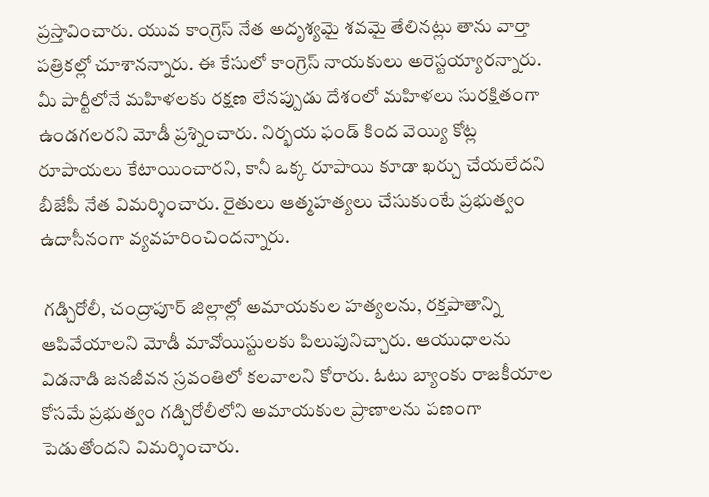ప్రస్తావించారు. యువ కాంగ్రెస్ నేత అదృశ్యమై శవమై తేలినట్లు తాను వార్తా పత్రికల్లో చూశానన్నారు. ఈ కేసులో కాంగ్రెస్ నాయకులు అరెస్టయ్యారన్నారు. మీ పార్టీలోనే మహిళలకు రక్షణ లేనప్పుడు దేశంలో మహిళలు సురక్షితంగా ఉండగలరని మోడీ ప్రశ్నించారు. నిర్భయ ఫండ్ కింద వెయ్యి కోట్ల రూపాయలు కేటాయించారని, కానీ ఒక్క రూపాయి కూడా ఖర్చు చేయలేదని బీజేపీ నేత విమర్శించారు. రైతులు ఆత్మహత్యలు చేసుకుంటే ప్రభుత్వం ఉదాసీనంగా వ్యవహరించిందన్నారు.

 గడ్చిరోలీ, చంద్రాపూర్ జిల్లాల్లో అమాయకుల హత్యలను, రక్తపాతాన్ని ఆపివేయాలని మోడీ మావోయిస్టులకు పిలుపునిచ్చారు. ఆయుధాలను విడనాడి జనజీవన స్రవంతిలో కలవాలని కోరారు. ఓటు బ్యాంకు రాజకీయాల కోసమే ప్రభుత్వం గడ్చిరోలీలోని అమాయకుల ప్రాణాలను పణంగా పెడుతోందని విమర్శించారు.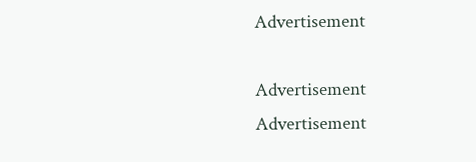Advertisement

Advertisement
Advertisement